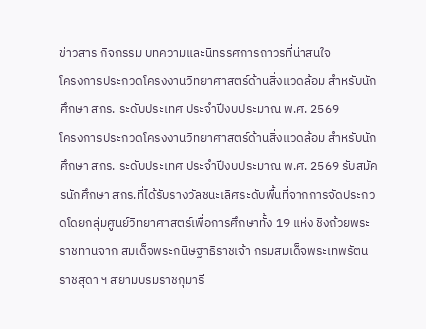ข่าวสาร กิจกรรม บทความและนิทรรศการถาวรที่น่าสนใจ
โครงการประกวดโครงงานวิทยาศาสตร์ด้านสิ่งแวดล้อม สำหรับนักศึกษา สกร. ระดับประเทศ ประจำปีงบประมาณ พ.ศ. 2569
โครงการประกวดโครงงานวิทยาศาสตร์ด้านสิ่งแวดล้อม สำหรับนักศึกษา สกร. ระดับประเทศ ประจำปีงบประมาณ พ.ศ. 2569 รับสมัครนักศึกษา สกร.ที่ได้รับรางวัลชนะเลิศระดับพื้นที่จากการจัดประกวดโดยกลุ่มศูนย์วิทยาศาสตร์เพื่อการศึกษาทั้ง 19 แห่ง ชิงถ้วยพระราชทานจาก สมเด็จพระกนิษฐาธิราชเจ้า กรมสมเด็จพระเทพรัตนราชสุดา ฯ สยามบรมราชกุมารี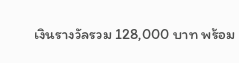เงินรางวัลรวม 128,000 บาท พร้อม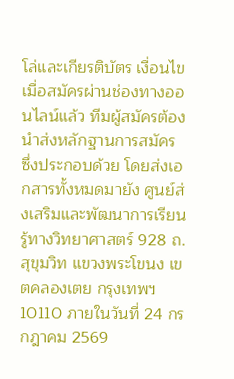โล่และเกียรติบัตร เงื่อนไข เมื่อสมัครผ่านช่องทางออนไลน์แล้ว ทีมผู้สมัครต้องนำส่งหลักฐานการสมัคร ซึ่งประกอบด้วย โดยส่งเอกสารทั้งหมดมายัง ศูนย์ส่งเสริมและพัฒนาการเรียนรู้ทางวิทยาศาสตร์ 928 ถ.สุขุมวิท แขวงพระโขนง เขตคลองเตย กรุงเทพฯ 10110 ภายในวันที่ 24 กรกฎาคม 2569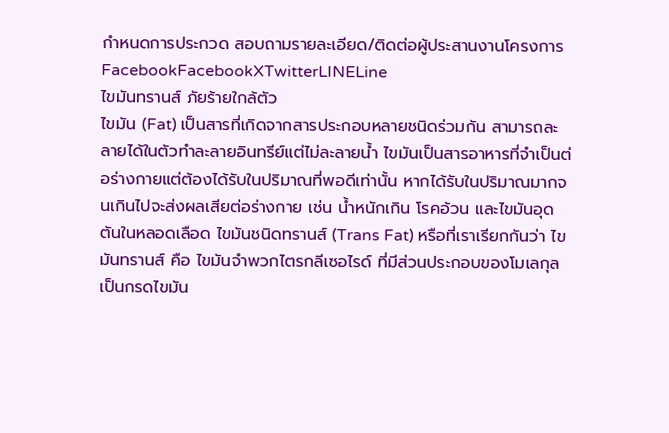กำหนดการประกวด สอบถามรายละเอียด/ติดต่อผู้ประสานงานโครงการ FacebookFacebookXTwitterLINELine
ไขมันทรานส์ ภัยร้ายใกล้ตัว
ไขมัน (Fat) เป็นสารที่เกิดจากสารประกอบหลายชนิดร่วมกัน สามารถละลายได้ในตัวทำละลายอินทรีย์แต่ไม่ละลายน้ำ ไขมันเป็นสารอาหารที่จำเป็นต่อร่างกายแต่ต้องได้รับในปริมาณที่พอดีเท่านั้น หากได้รับในปริมาณมากจนเกินไปจะส่งผลเสียต่อร่างกาย เช่น น้ำหนักเกิน โรคอ้วน และไขมันอุดตันในหลอดเลือด ไขมันชนิดทรานส์ (Trans Fat) หรือที่เราเรียกกันว่า ไขมันทรานส์ คือ ไขมันจำพวกไตรกลีเซอไรด์ ที่มีส่วนประกอบของโมเลกุลเป็นกรดไขมัน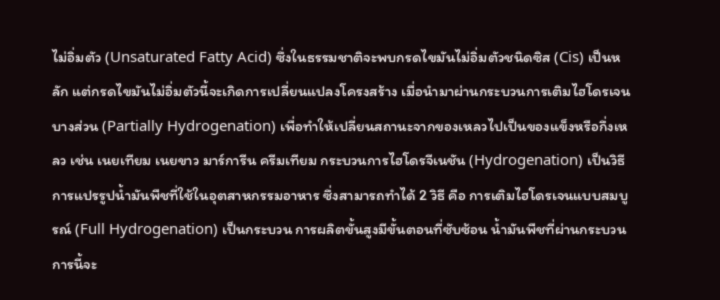ไม่อิ่มตัว (Unsaturated Fatty Acid) ซึ่งในธรรมชาติจะพบกรดไขมันไม่อิ่มตัวชนิดซิส (Cis) เป็นหลัก แต่กรดไขมันไม่อิ่มตัวนี้จะเกิดการเปลี่ยนแปลงโครงสร้าง เมื่อนำมาผ่านกระบวนการเติมไฮโดรเจนบางส่วน (Partially Hydrogenation) เพื่อทำให้เปลี่ยนสถานะจากของเหลวไปเป็นของแข็งหรือกึ่งเหลว เช่น เนยเทียม เนยขาว มาร์การีน ครีมเทียม กระบวนการไฮโดรจีเนชัน (Hydrogenation) เป็นวิธีการแปรรูปน้ำมันพืชที่ใช้ในอุตสาหกรรมอาหาร ซึ่งสามารถทำได้ 2 วิธี คือ การเติมไฮโดรเจนแบบสมบูรณ์ (Full Hydrogenation) เป็นกระบวน การผลิตขั้นสูงมีขั้นตอนที่ซับซ้อน น้ำมันพืชที่ผ่านกระบวนการนี้จะ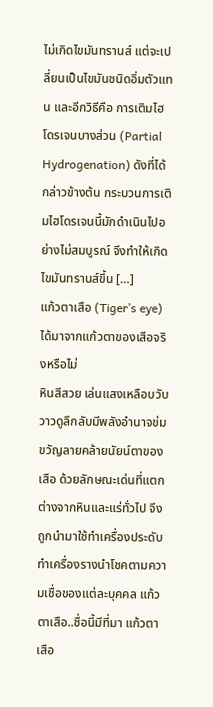ไม่เกิดไขมันทรานส์ แต่จะเปลี่ยนเป็นไขมันชนิดอิ่มตัวแทน และอีกวิธีคือ การเติมไฮโดรเจนบางส่วน (Partial Hydrogenation) ดังที่ได้กล่าวข้างต้น กระบวนการเติมไฮโดรเจนนี้มักดำเนินไปอย่างไม่สมบูรณ์ จึงทำให้เกิดไขมันทรานส์ขึ้น […]
แก้วตาเสือ (Tiger’s eye) ได้มาจากแก้วตาของเสือจริงหรือไม่
หินสีสวย เล่นแสงเหลือบวับวาวดูลึกลับมีพลังอำนาจข่มขวัญลายคล้ายนัยน์ตาของเสือ ด้วยลักษณะเด่นที่แตกต่างจากหินและแร่ทั่วไป จึงถูกนำมาใช้ทำเครื่องประดับ ทำเครื่องรางนำโชคตามความเชื่อของแต่ละบุคคล แก้วตาเสือ..ชื่อนี้มีที่มา แก้วตาเสือ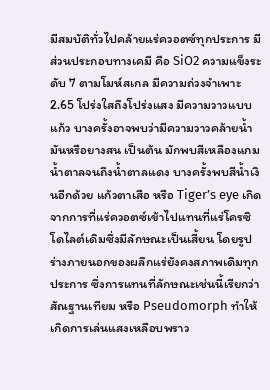มีสมบัติทั่วไปคล้ายแร่ควอตซ์ทุกประการ มีส่วนประกอบทางเคมี คือ SiO2 ความแข็งระดับ 7 ตามโมห์สเกล มีความถ่วงจำเพาะ 2.65 โปร่งใสถึงโปร่งแสง มีความวาวแบบแก้ว บางครั้งอาจพบว่ามีความวาวคล้ายน้ำมันหรือยางสน เป็นต้น มักพบสีเหลืองแกมน้ำตาลจนถึงน้ำตาลแดง บางครั้งพบสีน้ำเงินอีกด้วย แก้วตาเสือ หรือ Tiger’s eye เกิดจากการที่แร่ควอตซ์เข้าไปแทนที่แร่โครซิโดไลต์เดิมซึ่งมีลักษณะเป็นเสี้ยน โดยรูปร่างภายนอกของผลึกแร่ยังคงสภาพเดิมทุกประการ ซึ่งการแทนที่ลักษณะเช่นนี้เรียกว่า สัณฐานเทียม หรือ Pseudomorph ทำให้เกิดการเล่นแสงเหลือบพราว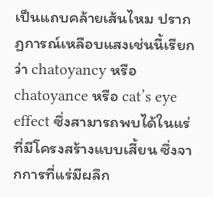เป็นแถบคล้ายเส้นไหม ปรากฏการณ์เหลือบแสงเช่นนี้เรียกว่า chatoyancy หรือ chatoyance หรือ cat’s eye effect ซึ่งสามารถพบได้ในแร่ที่มีโครงสร้างแบบเสี้ยน ซึ่งจากการที่แร่มีผลึก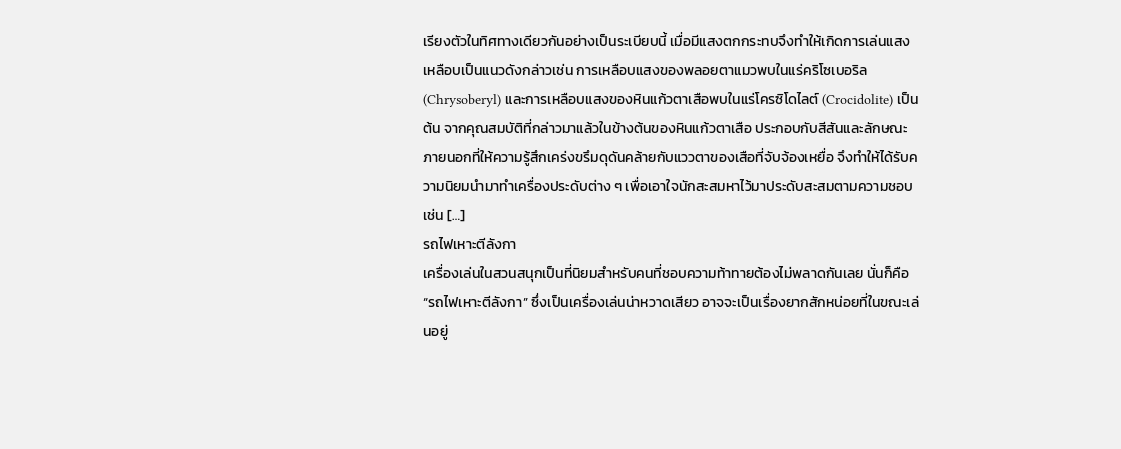เรียงตัวในทิศทางเดียวกันอย่างเป็นระเบียบนี้ เมื่อมีแสงตกกระทบจึงทำให้เกิดการเล่นแสงเหลือบเป็นแนวดังกล่าวเช่น การเหลือบแสงของพลอยตาแมวพบในแร่คริโซเบอริล (Chrysoberyl) และการเหลือบแสงของหินแก้วตาเสือพบในแร่โครซิโดไลต์ (Crocidolite) เป็นต้น จากคุณสมบัติที่กล่าวมาแล้วในข้างต้นของหินแก้วตาเสือ ประกอบกับสีสันและลักษณะภายนอกที่ให้ความรู้สึกเคร่งขรึมดุดันคล้ายกับแววตาของเสือที่จับจ้องเหยื่อ จึงทำให้ได้รับความนิยมนำมาทำเครื่องประดับต่าง ๆ เพื่อเอาใจนักสะสมหาไว้มาประดับสะสมตามความชอบ เช่น […]
รถไฟเหาะตีลังกา
เครื่องเล่นในสวนสนุกเป็นที่นิยมสำหรับคนที่ชอบความท้าทายต้องไม่พลาดกันเลย นั่นก็คือ “รถไฟเหาะตีลังกา” ซึ่งเป็นเครื่องเล่นน่าหวาดเสียว อาจจะเป็นเรื่องยากสักหน่อยที่ในขณะเล่นอยู่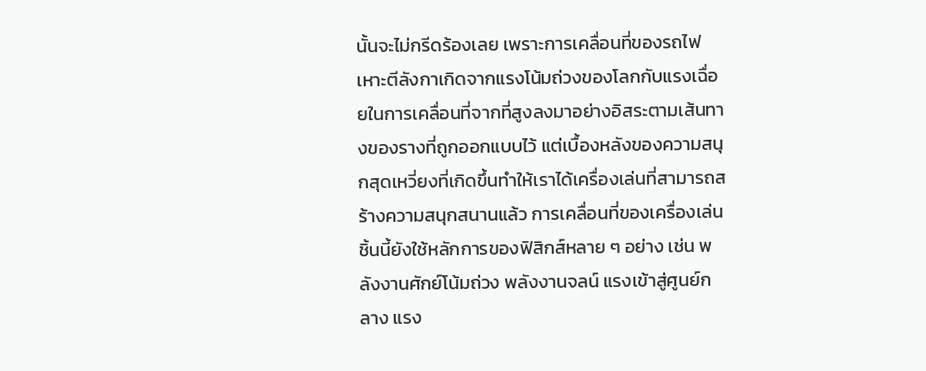นั้นจะไม่กรีดร้องเลย เพราะการเคลื่อนที่ของรถไฟเหาะตีลังกาเกิดจากแรงโน้มถ่วงของโลกกับแรงเฉื่อยในการเคลื่อนที่จากที่สูงลงมาอย่างอิสระตามเส้นทางของรางที่ถูกออกแบบไว้ แต่เบื้องหลังของความสนุกสุดเหวี่ยงที่เกิดขึ้นทำให้เราได้เครื่องเล่นที่สามารถสร้างความสนุกสนานแล้ว การเคลื่อนที่ของเครื่องเล่นชิ้นนี้ยังใช้หลักการของฟิสิกส์หลาย ๆ อย่าง เช่น พลังงานศักย์โน้มถ่วง พลังงานจลน์ แรงเข้าสู่ศูนย์กลาง แรง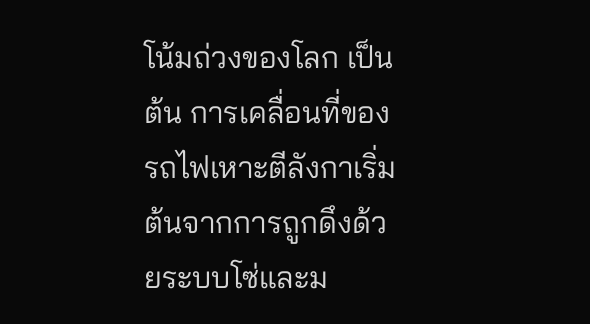โน้มถ่วงของโลก เป็นต้น การเคลื่อนที่ของรถไฟเหาะตีลังกาเริ่มต้นจากการถูกดึงด้วยระบบโซ่และม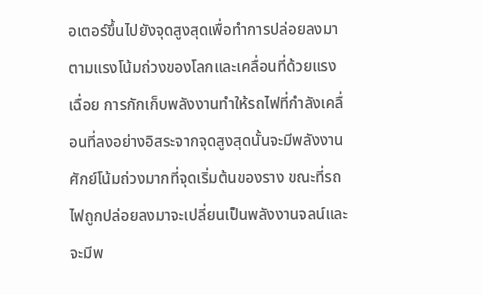อเตอร์ขึ้นไปยังจุดสูงสุดเพื่อทำการปล่อยลงมาตามแรงโน้มถ่วงของโลกและเคลื่อนที่ด้วยแรงเฉื่อย การกักเก็บพลังงานทำให้รถไฟที่กำลังเคลื่อนที่ลงอย่างอิสระจากจุดสูงสุดนั้นจะมีพลังงานศักย์โน้มถ่วงมากที่จุดเริ่มต้นของราง ขณะที่รถไฟถูกปล่อยลงมาจะเปลี่ยนเป็นพลังงานจลน์และจะมีพ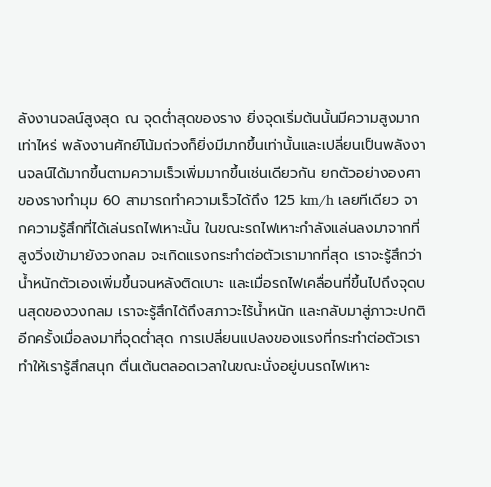ลังงานจลน์สูงสุด ณ จุดต่ำสุดของราง ยิ่งจุดเริ่มต้นนั้นมีความสูงมากเท่าไหร่ พลังงานศักย์โน้มถ่วงก็ยิ่งมีมากขึ้นเท่านั้นและเปลี่ยนเป็นพลังงานจลน์ได้มากขึ้นตามความเร็วเพิ่มมากขึ้นเช่นเดียวกัน ยกตัวอย่างองศาของรางทำมุม 60 สามารถทำความเร็วได้ถึง 125 km/h เลยทีเดียว จากความรู้สึกที่ได้เล่นรถไฟเหาะนั้น ในขณะรถไฟเหาะกำลังแล่นลงมาจากที่สูงวิ่งเข้ามายังวงกลม จะเกิดแรงกระทำต่อตัวเรามากที่สุด เราจะรู้สึกว่าน้ำหนักตัวเองเพิ่มขึ้นจนหลังติดเบาะ และเมื่อรถไฟเคลื่อนที่ขึ้นไปถึงจุดบนสุดของวงกลม เราจะรู้สึกได้ถึงสภาวะไร้น้ำหนัก และกลับมาสู่ภาวะปกติอีกครั้งเมื่อลงมาที่จุดต่ำสุด การเปลี่ยนแปลงของแรงที่กระทำต่อตัวเราทำให้เรารู้สึกสนุก ตื่นเต้นตลอดเวลาในขณะนั่งอยู่บนรถไฟเหาะ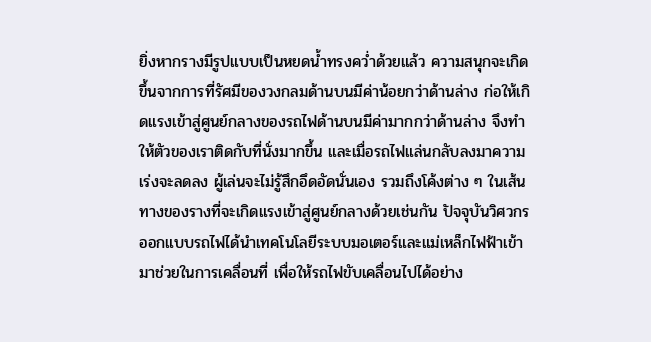ยิ่งหากรางมีรูปแบบเป็นหยดน้ำทรงคว่ำด้วยแล้ว ความสนุกจะเกิดขึ้นจากการที่รัศมีของวงกลมด้านบนมีค่าน้อยกว่าด้านล่าง ก่อให้เกิดแรงเข้าสู่ศูนย์กลางของรถไฟด้านบนมีค่ามากกว่าด้านล่าง จึงทำให้ตัวของเราติดกับที่นั่งมากขึ้น และเมื่อรถไฟแล่นกลับลงมาความเร่งจะลดลง ผู้เล่นจะไม่รู้สึกอึดอัดนั่นเอง รวมถึงโค้งต่าง ๆ ในเส้นทางของรางที่จะเกิดแรงเข้าสู่ศูนย์กลางด้วยเช่นกัน ปัจจุบันวิศวกรออกแบบรถไฟได้นำเทคโนโลยีระบบมอเตอร์และแม่เหล็กไฟฟ้าเข้ามาช่วยในการเคลื่อนที่ เพื่อให้รถไฟขับเคลื่อนไปได้อย่าง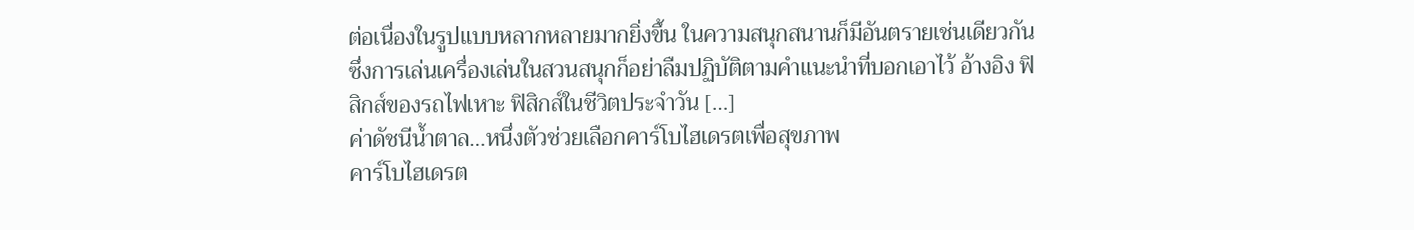ต่อเนื่องในรูปแบบหลากหลายมากยิ่งขึ้น ในความสนุกสนานก็มีอันตรายเช่นเดียวกัน ซึ่งการเล่นเครื่องเล่นในสวนสนุกก็อย่าลืมปฏิบัติตามคำแนะนำที่บอกเอาไว้ อ้างอิง ฟิสิกส์ของรถไฟเหาะ ฟิสิกส์ในชีวิตประจำวัน […]
ค่าดัชนีน้ำตาล…หนึ่งตัวช่วยเลือกคาร์โบไฮเดรตเพื่อสุขภาพ
คาร์โบไฮเดรต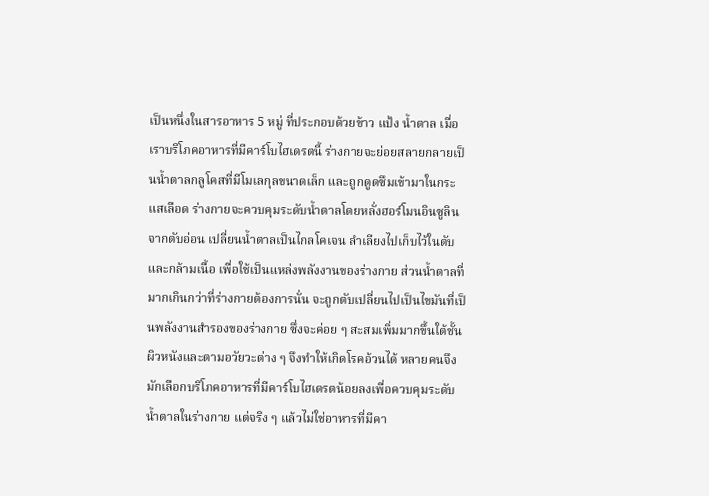เป็นหนึ่งในสารอาหาร 5 หมู่ ที่ประกอบด้วยข้าว แป้ง น้ำตาล เมื่อเราบริโภคอาหารที่มีคาร์โบไฮเดรตนี้ ร่างกายจะย่อยสลายกลายเป็นน้ำตาลกลูโคสที่มีโมเลกุลขนาดเล็ก และถูกดูดซึมเข้ามาในกระแสเลือด ร่างกายจะควบคุมระดับน้ำตาลโดยหลั่งฮอร์โมนอินซูลินจากตับอ่อน เปลี่ยนน้ำตาลเป็นไกลโคเจน ลำเลียงไปเก็บไว้ในตับและกล้ามเนื้อ เพื่อใช้เป็นแหล่งพลังงานของร่างกาย ส่วนน้ำตาลที่มากเกินกว่าที่ร่างกายต้องการนั่น จะถูกตับเปลี่ยนไปเป็นไขมันที่เป็นพลังงานสำรองของร่างกาย ซึ่งจะค่อย ๆ สะสมเพิ่มมากขึ้นใต้ชั้นผิวหนังและตามอวัยวะต่าง ๆ จึงทำให้เกิดโรคอ้วนได้ หลายคนจึงมักเลือกบริโภคอาหารที่มีคาร์โบไฮเดรตน้อยลงเพื่อควบคุมระดับน้ำตาลในร่างกาย แต่จริง ๆ แล้วไม่ใช่อาหารที่มีคา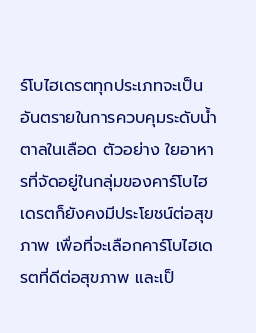ร์โบไฮเดรตทุกประเภทจะเป็นอันตรายในการควบคุมระดับน้ำตาลในเลือด ตัวอย่าง ใยอาหารที่จัดอยู่ในกลุ่มของคาร์โบไฮเดรตก็ยังคงมีประโยชน์ต่อสุขภาพ เพื่อที่จะเลือกคาร์โบไฮเดรตที่ดีต่อสุขภาพ และเป็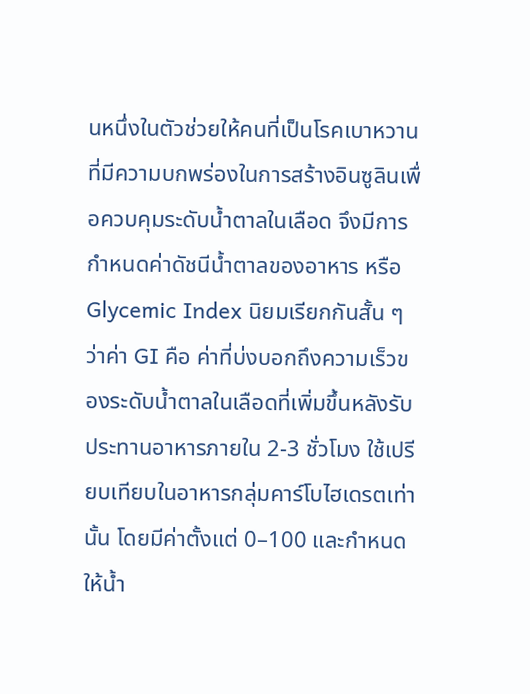นหนึ่งในตัวช่วยให้คนที่เป็นโรคเบาหวานที่มีความบกพร่องในการสร้างอินซูลินเพื่อควบคุมระดับน้ำตาลในเลือด จึงมีการกำหนดค่าดัชนีน้ำตาลของอาหาร หรือ Glycemic Index นิยมเรียกกันสั้น ๆ ว่าค่า GI คือ ค่าที่บ่งบอกถึงความเร็วของระดับน้ำตาลในเลือดที่เพิ่มขึ้นหลังรับประทานอาหารภายใน 2-3 ชั่วโมง ใช้เปรียบเทียบในอาหารกลุ่มคาร์โบไฮเดรตเท่านั้น โดยมีค่าตั้งแต่ 0–100 และกำหนดให้น้ำ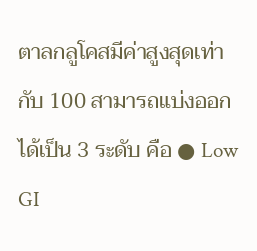ตาลกลูโคสมีค่าสูงสุดเท่ากับ 100 สามารถแบ่งออกได้เป็น 3 ระดับ คือ ● Low GI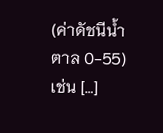(ค่าดัชนีน้ำตาล 0-55) เช่น […]